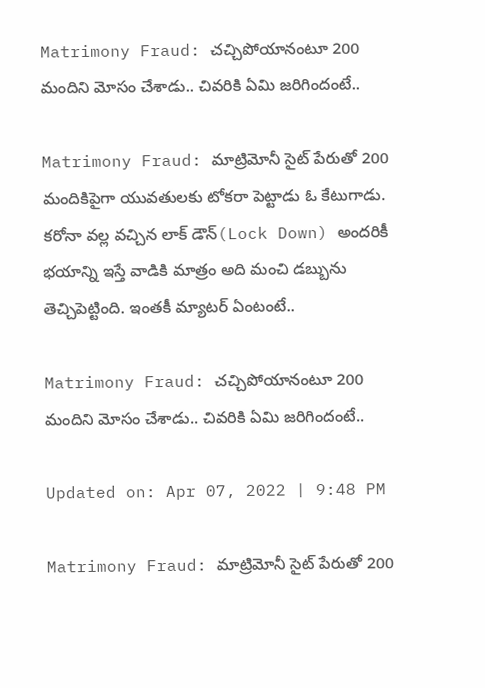Matrimony Fraud: చచ్చిపోయానంటూ 200 మందిని మోసం చేశాడు.. చివరికి ఏమి జరిగిందంటే..

Matrimony Fraud: మాట్రిమోనీ సైట్ పేరుతో 200 మందికిపైగా యువతులకు టోకరా పెట్టాడు ఓ కేటుగాడు. కరోనా వల్ల వచ్చిన లాక్ డౌన్(Lock Down) అందరికీ భయాన్ని ఇస్తే వాడికి మాత్రం అది మంచి డబ్బును తెచ్చిపెట్టింది. ఇంతకీ మ్యాటర్ ఏంటంటే..

Matrimony Fraud: చచ్చిపోయానంటూ 200 మందిని మోసం చేశాడు.. చివరికి ఏమి జరిగిందంటే..

Updated on: Apr 07, 2022 | 9:48 PM

Matrimony Fraud: మాట్రిమోనీ సైట్ పేరుతో 200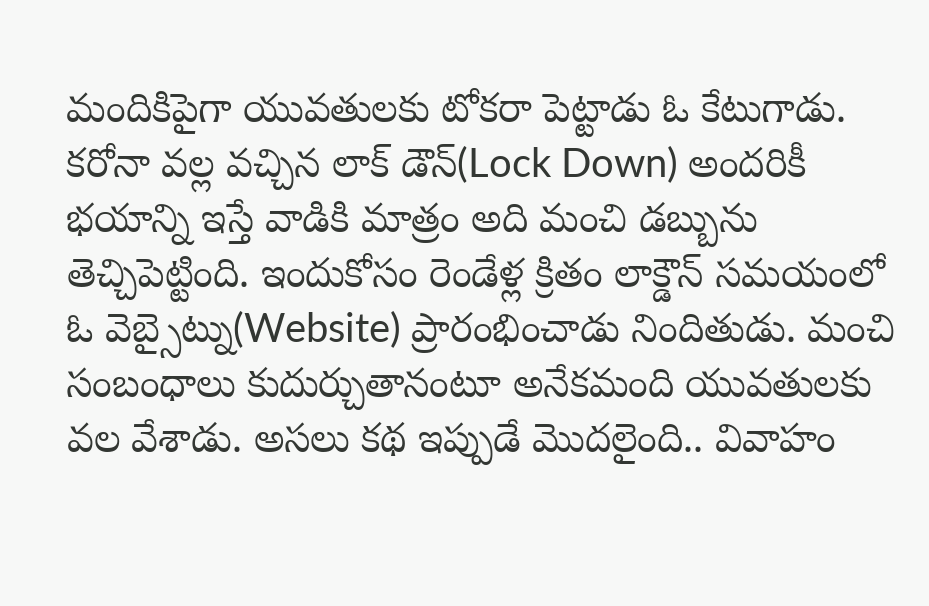మందికిపైగా యువతులకు టోకరా పెట్టాడు ఓ కేటుగాడు. కరోనా వల్ల వచ్చిన లాక్ డౌన్(Lock Down) అందరికీ భయాన్ని ఇస్తే వాడికి మాత్రం అది మంచి డబ్బును తెచ్చిపెట్టింది. ఇందుకోసం రెండేళ్ల క్రితం లాక్డౌన్ సమయంలో ఓ వెబ్సైట్ను(Website) ప్రారంభించాడు నిందితుడు. మంచి సంబంధాలు కుదుర్చుతానంటూ అనేకమంది యువతులకు వల వేశాడు. అసలు కథ ఇప్పుడే మెుదలైంది.. వివాహం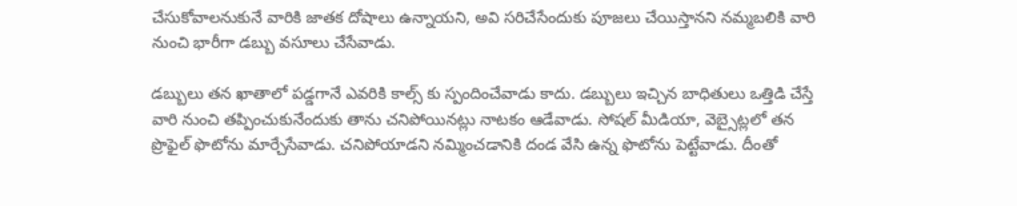చేసుకోవాలనుకునే వారికి జాతక దోషాలు ఉన్నాయని, అవి సరిచేసేందుకు పూజలు చేయిస్తానని నమ్మబలికి వారి నుంచి భారీగా డబ్బు వసూలు చేసేవాడు.

డబ్బులు తన ఖాతాలో పడ్డగానే ఎవరికి కాల్స్ కు స్పందించేవాడు కాదు. డబ్బులు ఇచ్చిన బాధితులు ఒత్తిడి చేస్తే వారి నుంచి తప్పించుకునేందుకు తాను చనిపోయినట్లు నాటకం ఆడేవాడు. సోషల్ మీడియా, వెబ్సైట్లలో తన ప్రొఫైల్ ఫొటోను మార్చేసేవాడు. చనిపోయాడని నమ్మించడానికి దండ వేసి ఉన్న ఫొటోను పెట్టేవాడు. దీంతో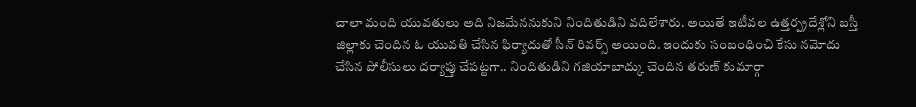చాలా మంది యువతులు అది నిజమేననుకుని నిందితుడిని వదిలేశారు. అయితే ఇటీవల ఉత్తర్ప్రదేశ్లోని బస్తీ జిల్లాకు చెందిన ఓ యువతి చేసిన ఫిర్యాదుతో సీన్ రివర్స్ అయింది. ఇందుకు సంబంధించి కేసు నమోదు చేసిన పోలీసులు దర్యాప్తు చేపట్టగా.. నిందితుడిని గజియాబాద్కు చెందిన తరుణ్ కుమార్గా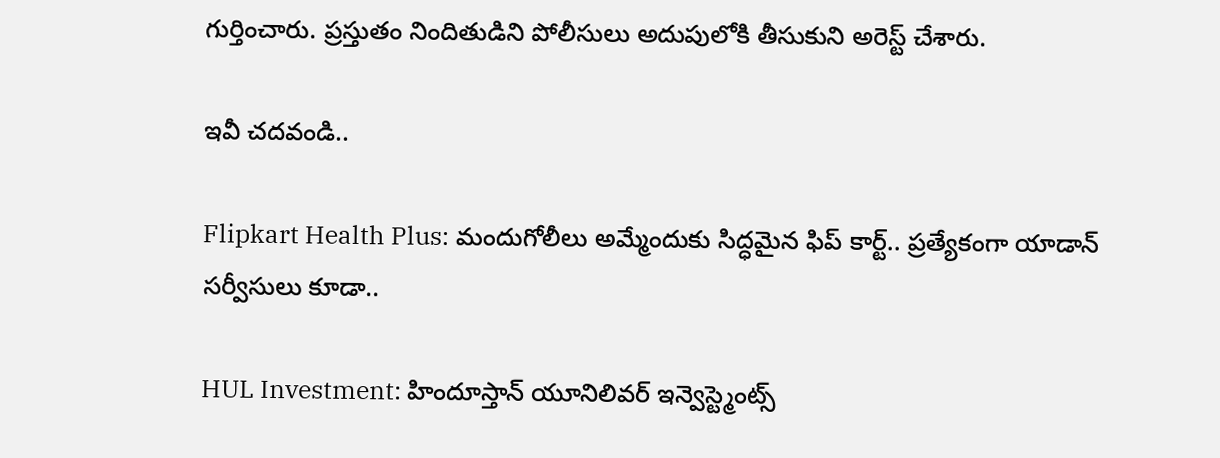గుర్తించారు. ప్రస్తుతం నిందితుడిని పోలీసులు అదుపులోకి తీసుకుని అరెస్ట్ చేశారు.

ఇవీ చదవండి..

Flipkart Health Plus: మందుగోలీలు అమ్మేందుకు సిద్ధమైన ఫిప్ కార్ట్.. ప్రత్యేకంగా యాడాన్ సర్వీసులు కూడా..

HUL Investment: హిందూస్తాన్‌ యూనిలివర్ ఇన్వెస్ట్మెంట్స్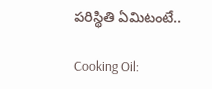పరిస్థితి ఏమిటంటే..

Cooking Oil: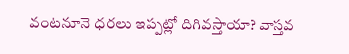వంటనూనె ధరలు ఇప్పట్లో దిగివస్తాయా? వాస్తవ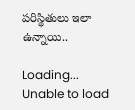పరిస్థితులు ఇలా ఉన్నాయి..

Loading...
Unable to load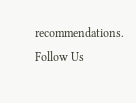recommendations.
Follow Us